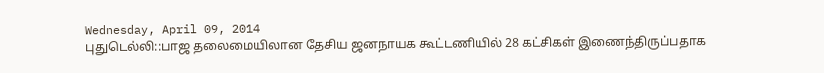Wednesday, April 09, 2014
புதுடெல்லி::பாஜ தலைமையிலான தேசிய ஜனநாயக கூட்டணியில் 28 கட்சிகள் இணைந்திருப்பதாக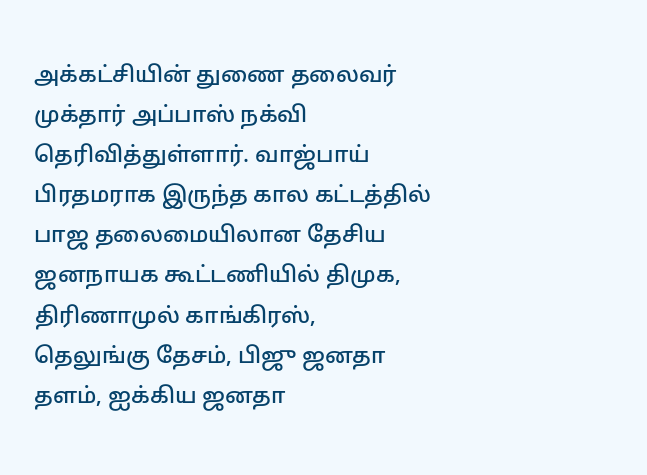அக்கட்சியின் துணை தலைவர் முக்தார் அப்பாஸ் நக்வி தெரிவித்துள்ளார். வாஜ்பாய் பிரதமராக இருந்த கால கட்டத்தில் பாஜ தலைமையிலான தேசிய ஜனநாயக கூட்டணியில் திமுக, திரிணாமுல் காங்கிரஸ், தெலுங்கு தேசம், பிஜு ஜனதா தளம், ஐக்கிய ஜனதா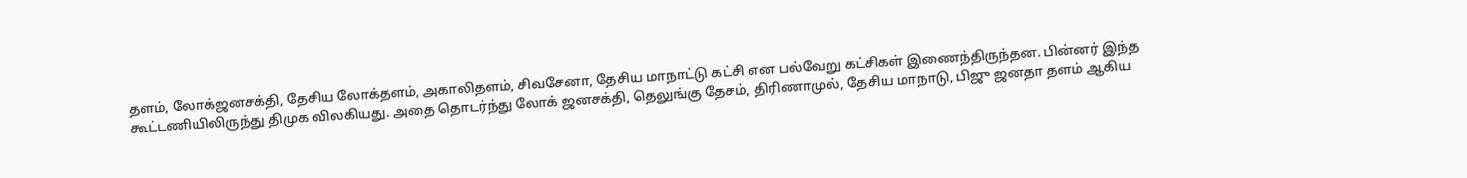தளம், லோக்ஜனசக்தி, தேசிய லோக்தளம், அகாலிதளம், சிவசேனா, தேசிய மாநாட்டு கட்சி என பல்வேறு கட்சிகள் இணைந்திருந்தன. பின்னர் இந்த கூட்டணியிலிருந்து திமுக விலகியது. அதை தொடர்ந்து லோக் ஜனசக்தி, தெலுங்கு தேசம், திரிணாமுல், தேசிய மாநாடு, பிஜு ஜனதா தளம் ஆகிய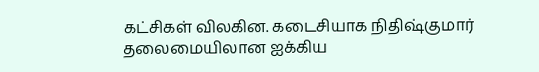கட்சிகள் விலகின. கடைசியாக நிதிஷ்குமார் தலைமையிலான ஐக்கிய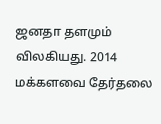ஜனதா தளமும் விலகியது. 2014 மக்களவை தேர்தலை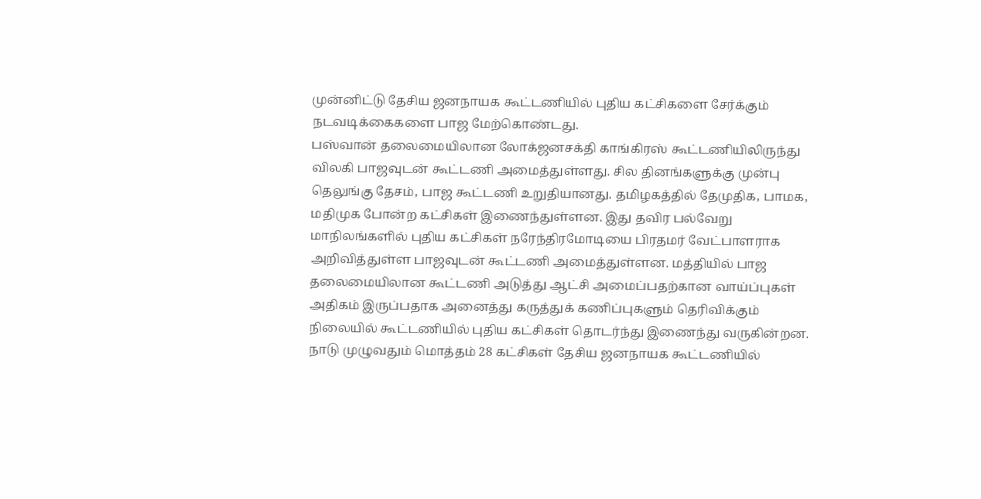முன்னிட்டு தேசிய ஜனநாயக கூட்டணியில் புதிய கட்சிகளை சேர்க்கும் நடவடிக்கைகளை பாஜ மேற்கொண்டது.
பஸ்வான் தலைமையிலான லோக்ஜனசக்தி காங்கிரஸ் கூட்டணியிலிருந்து விலகி பாஜவுடன் கூட்டணி அமைத்துள்ளது. சில தினங்களுக்கு முன்பு தெலுங்கு தேசம், பாஜ கூட்டணி உறுதியானது. தமிழகத்தில் தேமுதிக, பாமக, மதிமுக போன்ற கட்சிகள் இணைந்துள்ளன. இது தவிர பல்வேறு மாநிலங்களில் புதிய கட்சிகள் நரேந்திரமோடியை பிரதமர் வேட்பாளராக அறிவித்துள்ள பாஜவுடன் கூட்டணி அமைத்துள்ளன. மத்தியில் பாஜ தலைமையிலான கூட்டணி அடுத்து ஆட்சி அமைப்பதற்கான வாய்ப்புகள் அதிகம் இருப்பதாக அனைத்து கருத்துக் கணிப்புகளும் தெரிவிக்கும் நிலையில் கூட்டணியில் புதிய கட்சிகள் தொடர்ந்து இணைந்து வருகின்றன.
நாடு முழுவதும் மொத்தம் 28 கட்சிகள் தேசிய ஜனநாயக கூட்டணியில்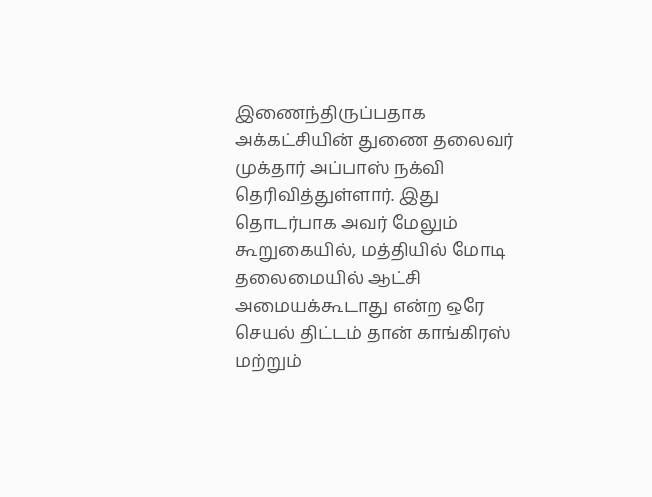இணைந்திருப்பதாக அக்கட்சியின் துணை தலைவர் முக்தார் அப்பாஸ் நக்வி தெரிவித்துள்ளார். இது தொடர்பாக அவர் மேலும் கூறுகையில், மத்தியில் மோடி தலைமையில் ஆட்சி அமையக்கூடாது என்ற ஒரே செயல் திட்டம் தான் காங்கிரஸ் மற்றும்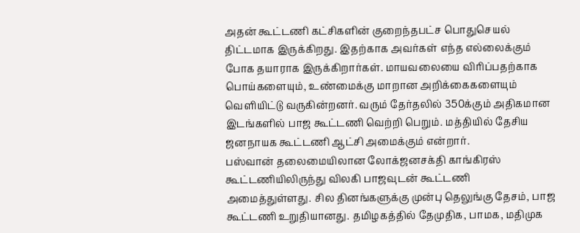அதன் கூட்டணி கட்சிகளின் குறைந்தபட்ச பொதுசெயல் திட்டமாக இருக்கிறது. இதற்காக அவர்கள் எந்த எல்லைக்கும் போக தயாராக இருக்கிறார்கள். மாயவலையை விரிப்பதற்காக பொய்களையும், உண்மைக்கு மாறான அறிக்கைகளையும் வெளியிட்டு வருகின்றனர். வரும் தேர்தலில் 350க்கும் அதிகமான இடங்களில் பாஜ கூட்டணி வெற்றி பெறும். மத்தியில் தேசிய ஜனநாயக கூட்டணி ஆட்சி அமைக்கும் என்றார்.
பஸ்வான் தலைமையிலான லோக்ஜனசக்தி காங்கிரஸ் கூட்டணியிலிருந்து விலகி பாஜவுடன் கூட்டணி அமைத்துள்ளது. சில தினங்களுக்கு முன்பு தெலுங்கு தேசம், பாஜ கூட்டணி உறுதியானது. தமிழகத்தில் தேமுதிக, பாமக, மதிமுக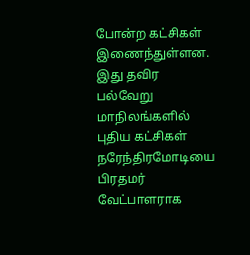போன்ற கட்சிகள் இணைந்துள்ளன. இது தவிர பல்வேறு மாநிலங்களில் புதிய கட்சிகள் நரேந்திரமோடியை பிரதமர் வேட்பாளராக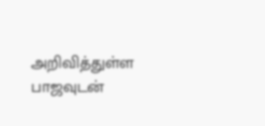அறிவித்துள்ள பாஜவுடன்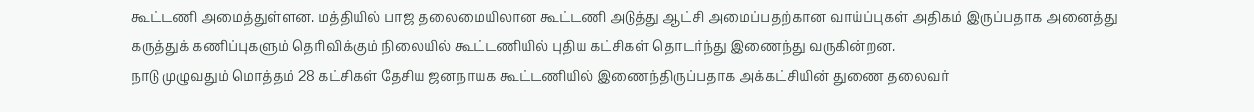கூட்டணி அமைத்துள்ளன. மத்தியில் பாஜ தலைமையிலான கூட்டணி அடுத்து ஆட்சி அமைப்பதற்கான வாய்ப்புகள் அதிகம் இருப்பதாக அனைத்து கருத்துக் கணிப்புகளும் தெரிவிக்கும் நிலையில் கூட்டணியில் புதிய கட்சிகள் தொடர்ந்து இணைந்து வருகின்றன.
நாடு முழுவதும் மொத்தம் 28 கட்சிகள் தேசிய ஜனநாயக கூட்டணியில் இணைந்திருப்பதாக அக்கட்சியின் துணை தலைவர்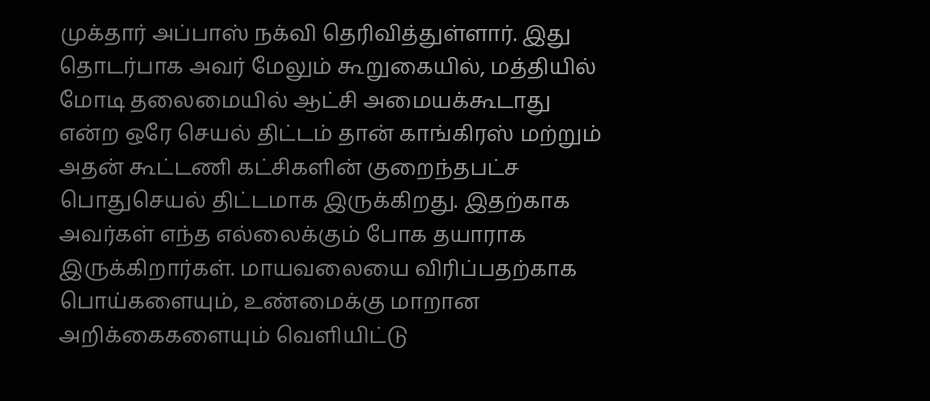முக்தார் அப்பாஸ் நக்வி தெரிவித்துள்ளார். இது தொடர்பாக அவர் மேலும் கூறுகையில், மத்தியில் மோடி தலைமையில் ஆட்சி அமையக்கூடாது என்ற ஒரே செயல் திட்டம் தான் காங்கிரஸ் மற்றும் அதன் கூட்டணி கட்சிகளின் குறைந்தபட்ச பொதுசெயல் திட்டமாக இருக்கிறது. இதற்காக அவர்கள் எந்த எல்லைக்கும் போக தயாராக இருக்கிறார்கள். மாயவலையை விரிப்பதற்காக பொய்களையும், உண்மைக்கு மாறான அறிக்கைகளையும் வெளியிட்டு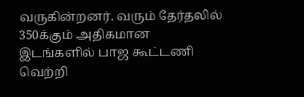வருகின்றனர். வரும் தேர்தலில் 350க்கும் அதிகமான இடங்களில் பாஜ கூட்டணி வெற்றி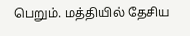பெறும். மத்தியில் தேசிய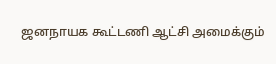ஜனநாயக கூட்டணி ஆட்சி அமைக்கும்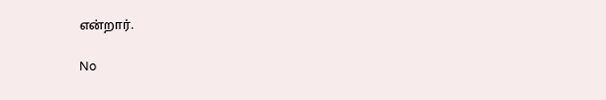என்றார்.

No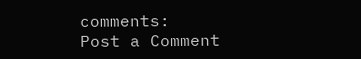comments:
Post a Comment